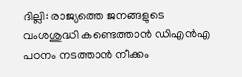ദില്ലി: രാജ്യത്തെ ജനങ്ങളുടെ വംശശുദ്ധി കണ്ടെത്താൻ ഡിഎൻഎ പഠനം നടത്താൻ നീക്കം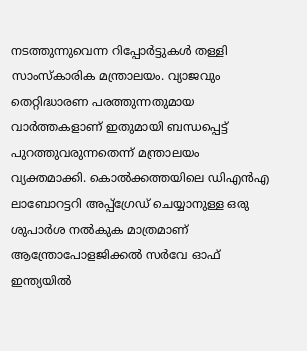നടത്തുന്നുവെന്ന റിപ്പോർട്ടുകൾ തള്ളി സാംസ്കാരിക മന്ത്രാലയം. വ്യാജവും തെറ്റിദ്ധാരണ പരത്തുന്നതുമായ വാർത്തകളാണ് ഇതുമായി ബന്ധപ്പെട്ട് പുറത്തുവരുന്നതെന്ന് മന്ത്രാലയം വ്യക്തമാക്കി. കൊൽക്കത്തയിലെ ഡിഎൻഎ ലാബോറട്ടറി അപ്പ്ഗ്രേഡ് ചെയ്യാനുള്ള ഒരു ശുപാർശ നൽകുക മാത്രമാണ് ആന്ത്രോപോളജിക്കൽ സർവേ ഓഫ് ഇന്ത്യയിൽ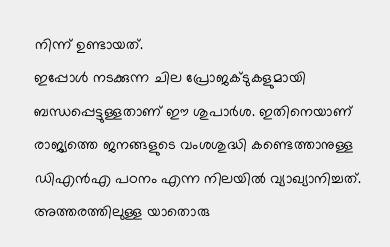നിന്ന് ഉണ്ടായത്.
ഇപ്പോൾ നടക്കുന്ന ചില പ്രോജക്ടുകളുമായി ബന്ധപ്പെട്ടുള്ളതാണ് ഈ ശുപാർശ. ഇതിനെയാണ് രാജ്യത്തെ ജനങ്ങളുടെ വംശശുദ്ധി കണ്ടെത്താനുള്ള ഡിഎൻഎ പഠനം എന്ന നിലയിൽ വ്യാഖ്യാനിച്ചത്. അത്തരത്തിലുള്ള യാതൊരു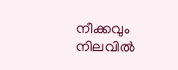നീക്കവും നിലവിൽ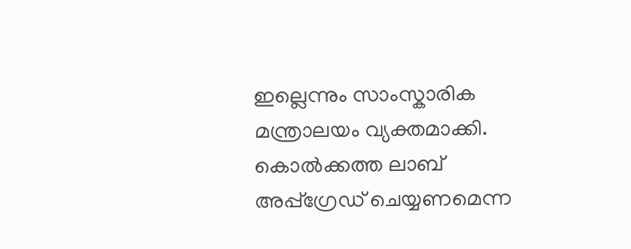ഇല്ലെന്നും സാംസ്കാരിക മന്ത്രാലയം വ്യക്തമാക്കി. കൊൽക്കത്ത ലാബ് അപ്പ്ഗ്രേഡ് ചെയ്യണമെന്ന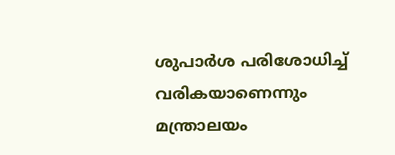ശുപാർശ പരിശോധിച്ച് വരികയാണെന്നും മന്ത്രാലയം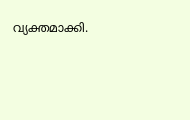വ്യക്തമാക്കി.